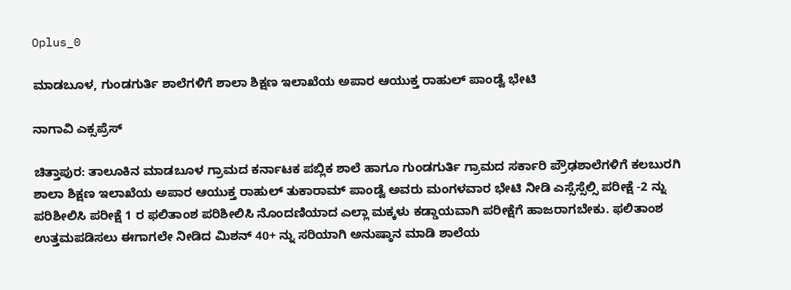Oplus_0

ಮಾಡಬೂಳ, ಗುಂಡಗುರ್ತಿ ಶಾಲೆಗಳಿಗೆ ಶಾಲಾ ಶಿಕ್ಷಣ ಇಲಾಖೆಯ ಅಪಾರ ಆಯುಕ್ತ ರಾಹುಲ್ ಪಾಂಡ್ವೆ ಭೇಟಿ

ನಾಗಾವಿ ಎಕ್ಸಪ್ರೆಸ್

ಚಿತ್ತಾಪುರ: ತಾಲೂಕಿನ ಮಾಡಬೂಳ ಗ್ರಾಮದ ಕರ್ನಾಟಕ ಪಬ್ಲಿಕ ಶಾಲೆ ಹಾಗೂ ಗುಂಡಗುರ್ತಿ ಗ್ರಾಮದ ಸರ್ಕಾರಿ ಪ್ರೌಢಶಾಲೆಗಳಿಗೆ ಕಲಬುರಗಿ ಶಾಲಾ ಶಿಕ್ಷಣ ಇಲಾಖೆಯ ಅಪಾರ ಆಯುಕ್ತ ರಾಹುಲ್ ತುಕಾರಾಮ್ ಪಾಂಡ್ವೆ ಅವರು ಮಂಗಳವಾರ ಭೇಟಿ ನೀಡಿ ಎಸ್ಸೆಸ್ಸೆಲ್ಸಿ ಪರೀಕ್ಷೆ -2 ನ್ನು ಪರಿಶೀಲಿಸಿ ಪರೀಕ್ಷೆ 1 ರ ಫಲಿತಾಂಶ ಪರಿಶೀಲಿಸಿ ನೊಂದಣಿಯಾದ ಎಲ್ಲಾ ಮಕ್ಕಳು ಕಡ್ಡಾಯವಾಗಿ ಪರೀಕ್ಷೆಗೆ ಹಾಜರಾಗಬೇಕು. ಫಲಿತಾಂಶ ಉತ್ತಮಪಡಿಸಲು ಈಗಾಗಲೇ ನೀಡಿದ ಮಿಶನ್ 40+ ನ್ನು ಸರಿಯಾಗಿ ಅನುಷ್ಠಾನ ಮಾಡಿ ಶಾಲೆಯ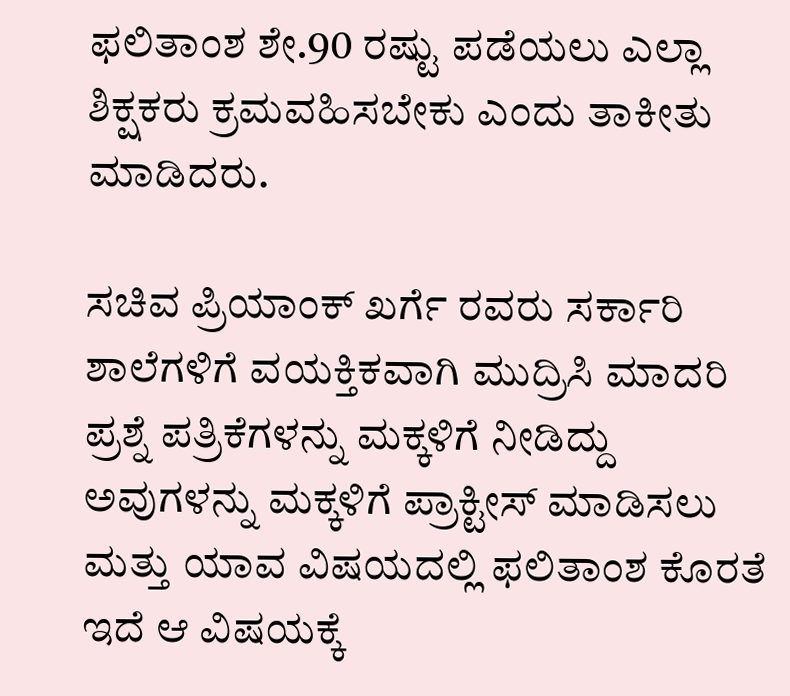ಫಲಿತಾಂಶ ಶೇ.90 ರಷ್ಟು ಪಡೆಯಲು ಎಲ್ಲಾ ಶಿಕ್ಷಕರು ಕ್ರಮವಹಿಸಬೇಕು ಎಂದು ತಾಕೀತು ಮಾಡಿದರು.

ಸಚಿವ ಪ್ರಿಯಾಂಕ್ ಖರ್ಗೆ ರವರು ಸರ್ಕಾರಿ ಶಾಲೆಗಳಿಗೆ ವಯಕ್ತಿಕವಾಗಿ ಮುದ್ರಿಸಿ ಮಾದರಿ ಪ್ರಶ್ನೆ ಪತ್ರಿಕೆಗಳನ್ನು ಮಕ್ಕಳಿಗೆ ನೀಡಿದ್ದು ಅವುಗಳನ್ನು ಮಕ್ಕಳಿಗೆ ಪ್ರಾಕ್ಟೀಸ್ ಮಾಡಿಸಲು ಮತ್ತು ಯಾವ ವಿಷಯದಲ್ಲಿ ಫಲಿತಾಂಶ ಕೊರತೆ ಇದೆ ಆ ವಿಷಯಕ್ಕೆ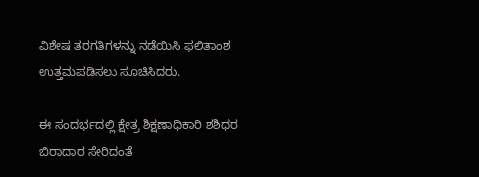ವಿಶೇಷ ತರಗತಿಗಳನ್ನು ನಡೆಯಿಸಿ ಫಲಿತಾಂಶ ಉತ್ತಮಪಡಿಸಲು ಸೂಚಿಸಿದರು.

ಈ ಸಂದರ್ಭದಲ್ಲಿ ಕ್ಷೇತ್ರ ಶಿಕ್ಷಣಾಧಿಕಾರಿ ಶಶಿಧರ ಬಿರಾದಾರ ಸೇರಿದಂತೆ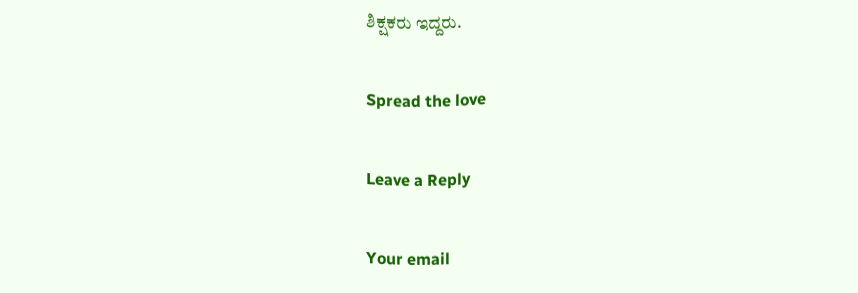ಶಿಕ್ಷಕರು ಇದ್ದರು.

Spread the love

Leave a Reply

Your email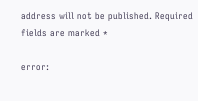address will not be published. Required fields are marked *

error: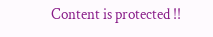Content is protected !!